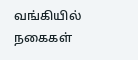வங்கியில் நகைகள்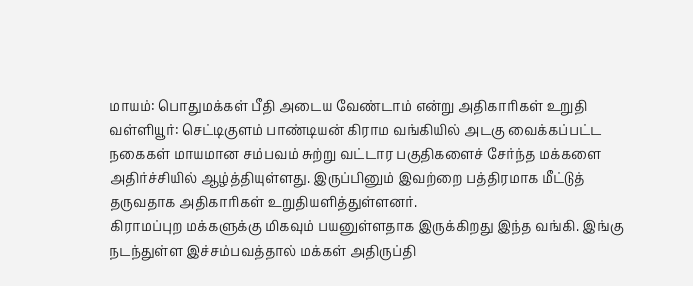மாயம்: பொதுமக்கள் பீதி அடைய வேண்டாம் என்று அதிகாரிகள் உறுதி
வள்ளியூர்: செட்டிகுளம் பாண்டியன் கிராம வங்கியில் அடகு வைக்கப்பட்ட நகைகள் மாயமான சம்பவம் சுற்று வட்டார பகுதிகளைச் சேர்ந்த மக்களை அதிர்ச்சியில் ஆழ்த்தியுள்ளது. இருப்பினும் இவற்றை பத்திரமாக மீட்டுத் தருவதாக அதிகாரிகள் உறுதியளித்துள்ளனர்.
கிராமப்புற மக்களுக்கு மிகவும் பயனுள்ளதாக இருக்கிறது இந்த வங்கி. இங்கு நடந்துள்ள இச்சம்பவத்தால் மக்கள் அதிருப்தி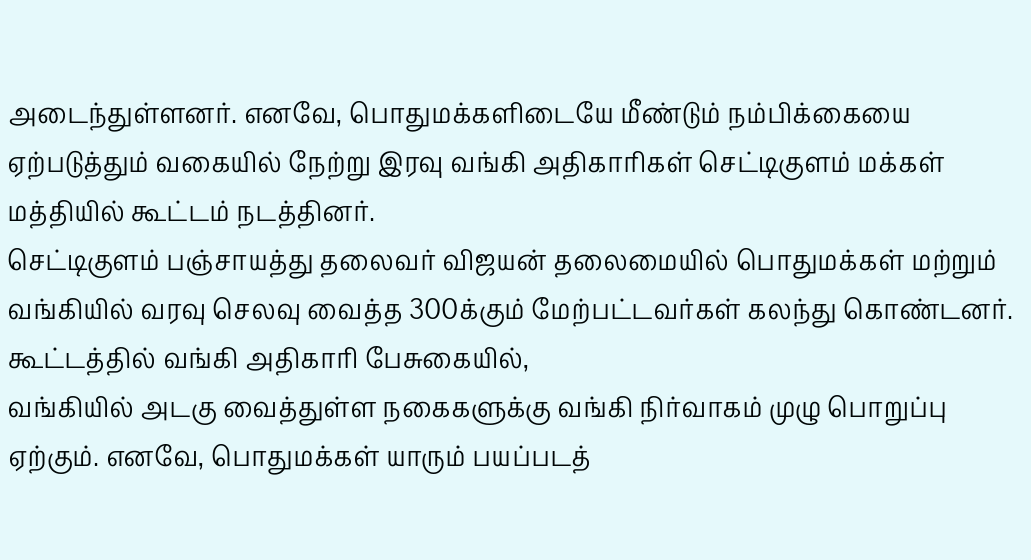அடைந்துள்ளனர். எனவே, பொதுமக்களிடையே மீண்டும் நம்பிக்கையை ஏற்படுத்தும் வகையில் நேற்று இரவு வங்கி அதிகாரிகள் செட்டிகுளம் மக்கள் மத்தியில் கூட்டம் நடத்தினர்.
செட்டிகுளம் பஞ்சாயத்து தலைவர் விஜயன் தலைமையில் பொதுமக்கள் மற்றும் வங்கியில் வரவு செலவு வைத்த 300க்கும் மேற்பட்டவர்கள் கலந்து கொண்டனர். கூட்டத்தில் வங்கி அதிகாரி பேசுகையில்,
வங்கியில் அடகு வைத்துள்ள நகைகளுக்கு வங்கி நிர்வாகம் முழு பொறுப்பு ஏற்கும். எனவே, பொதுமக்கள் யாரும் பயப்படத்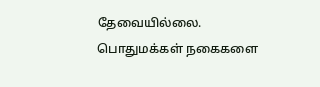தேவையில்லை. பொதுமக்கள் நகைகளை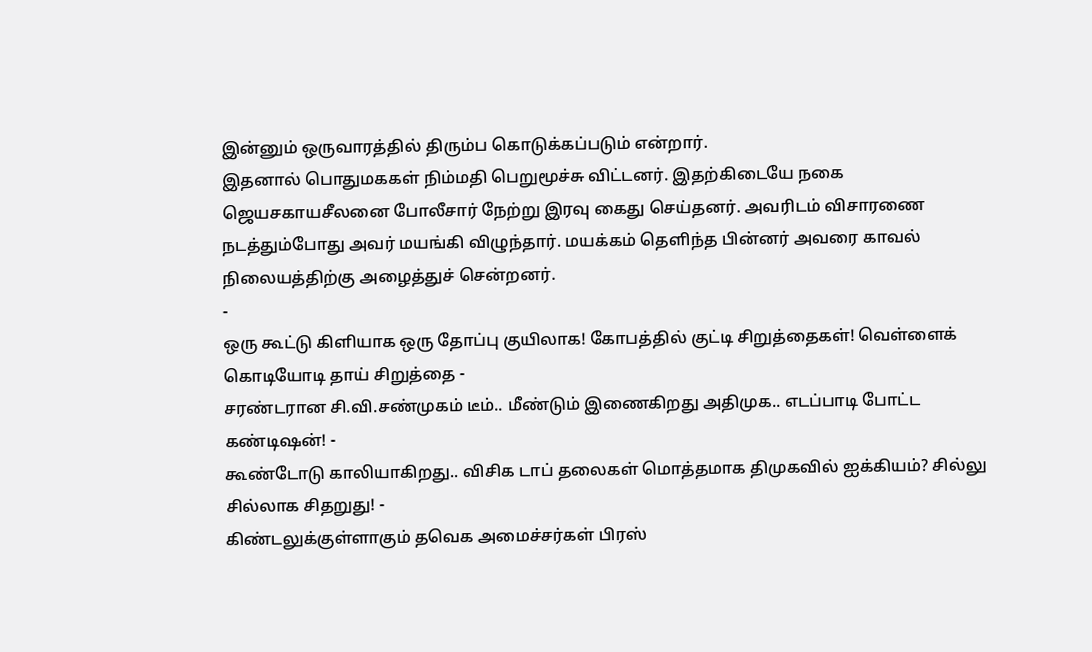இன்னும் ஒருவாரத்தில் திரும்ப கொடுக்கப்படும் என்றார்.
இதனால் பொதுமககள் நிம்மதி பெறுமூச்சு விட்டனர். இதற்கிடையே நகை ஜெயசகாயசீலனை போலீசார் நேற்று இரவு கைது செய்தனர். அவரிடம் விசாரணை நடத்தும்போது அவர் மயங்கி விழுந்தார். மயக்கம் தெளிந்த பின்னர் அவரை காவல் நிலையத்திற்கு அழைத்துச் சென்றனர்.
-
ஒரு கூட்டு கிளியாக ஒரு தோப்பு குயிலாக! கோபத்தில் குட்டி சிறுத்தைகள்! வெள்ளைக் கொடியோடி தாய் சிறுத்தை -
சரண்டரான சி.வி.சண்முகம் டீம்.. மீண்டும் இணைகிறது அதிமுக.. எடப்பாடி போட்ட கண்டிஷன்! -
கூண்டோடு காலியாகிறது.. விசிக டாப் தலைகள் மொத்தமாக திமுகவில் ஐக்கியம்? சில்லு சில்லாக சிதறுது! -
கிண்டலுக்குள்ளாகும் தவெக அமைச்சர்கள் பிரஸ்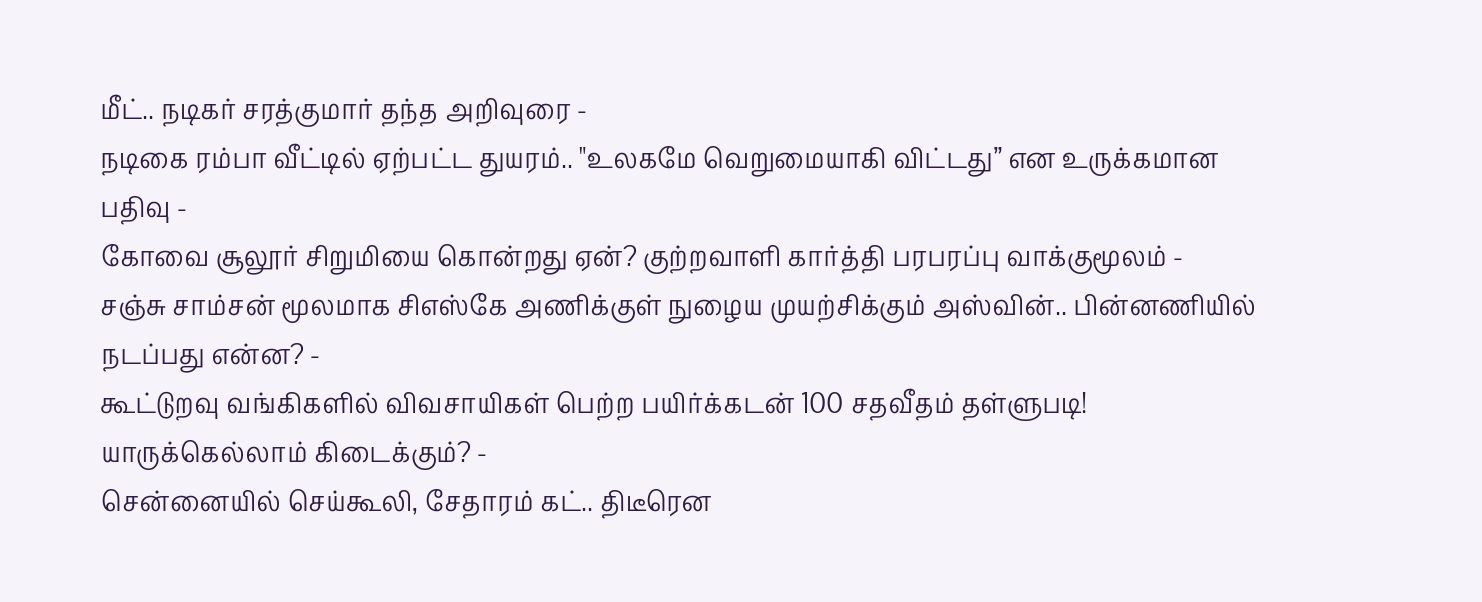மீட்.. நடிகர் சரத்குமார் தந்த அறிவுரை -
நடிகை ரம்பா வீட்டில் ஏற்பட்ட துயரம்.. "உலகமே வெறுமையாகி விட்டது” என உருக்கமான பதிவு -
கோவை சூலூர் சிறுமியை கொன்றது ஏன்? குற்றவாளி கார்த்தி பரபரப்பு வாக்குமூலம் -
சஞ்சு சாம்சன் மூலமாக சிஎஸ்கே அணிக்குள் நுழைய முயற்சிக்கும் அஸ்வின்.. பின்னணியில் நடப்பது என்ன? -
கூட்டுறவு வங்கிகளில் விவசாயிகள் பெற்ற பயிர்க்கடன் 100 சதவீதம் தள்ளுபடி! யாருக்கெல்லாம் கிடைக்கும்? -
சென்னையில் செய்கூலி, சேதாரம் கட்.. திடீரென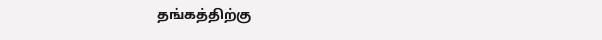தங்கத்திற்கு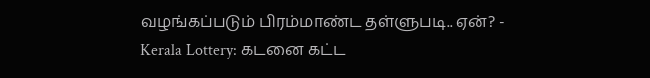வழங்கப்படும் பிரம்மாண்ட தள்ளுபடி.. ஏன்? -
Kerala Lottery: கடனை கட்ட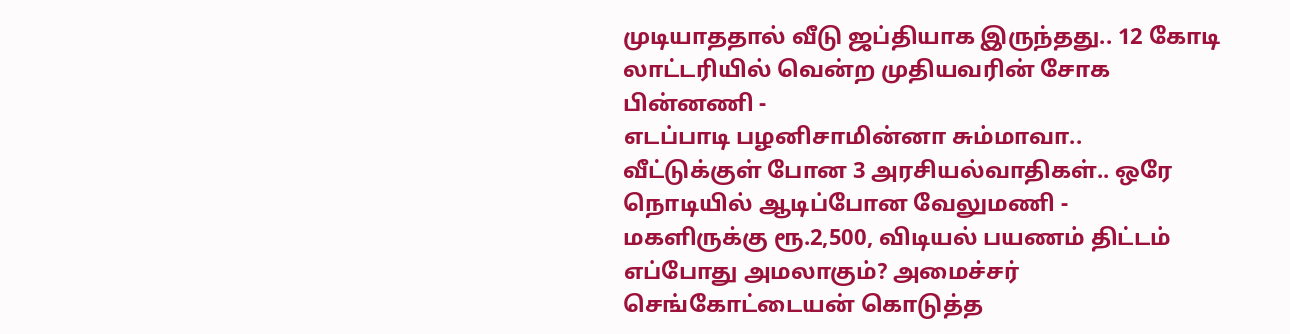முடியாததால் வீடு ஜப்தியாக இருந்தது.. 12 கோடி லாட்டரியில் வென்ற முதியவரின் சோக பின்னணி -
எடப்பாடி பழனிசாமின்னா சும்மாவா.. வீட்டுக்குள் போன 3 அரசியல்வாதிகள்.. ஒரே நொடியில் ஆடிப்போன வேலுமணி -
மகளிருக்கு ரூ.2,500, விடியல் பயணம் திட்டம் எப்போது அமலாகும்? அமைச்சர் செங்கோட்டையன் கொடுத்த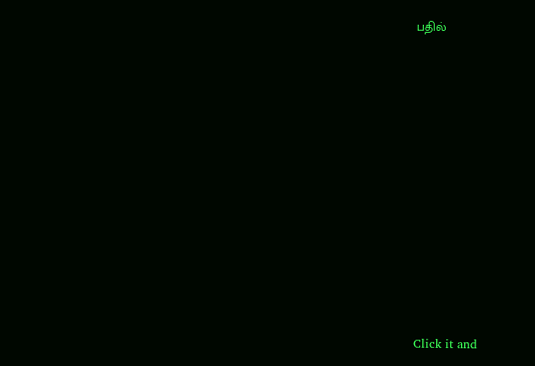பதில்












Click it and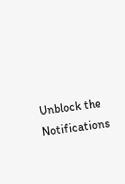Unblock the Notifications